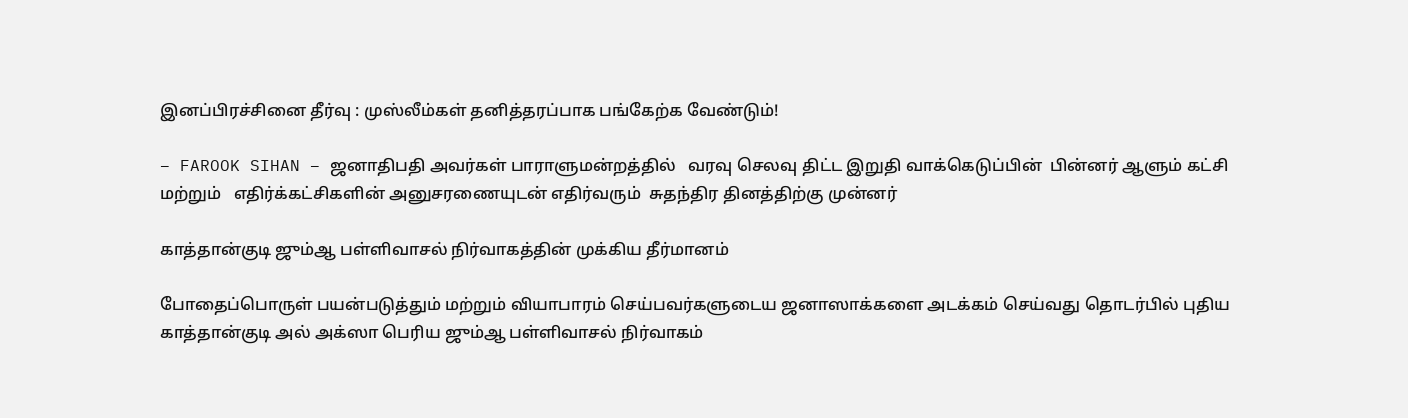இனப்பிரச்சினை தீர்வு : முஸ்லீம்கள் தனித்தரப்பாக பங்கேற்க வேண்டும்!

– FAROOK SIHAN – ஜனாதிபதி அவர்கள் பாராளுமன்றத்தில்   வரவு செலவு திட்ட இறுதி வாக்கெடுப்பின்  பின்னர் ஆளும் கட்சி மற்றும்   எதிர்க்கட்சிகளின் அனுசரணையுடன் எதிர்வரும்  சுதந்திர தினத்திற்கு முன்னர்

காத்தான்குடி ஜும்ஆ பள்ளிவாசல் நிர்வாகத்தின் முக்கிய தீர்மானம்

போதைப்பொருள் பயன்படுத்தும் மற்றும் வியாபாரம் செய்பவர்களுடைய ஜனாஸாக்களை அடக்கம் செய்வது தொடர்பில் புதிய காத்தான்குடி அல் அக்ஸா பெரிய ஜும்ஆ பள்ளிவாசல் நிர்வாகம்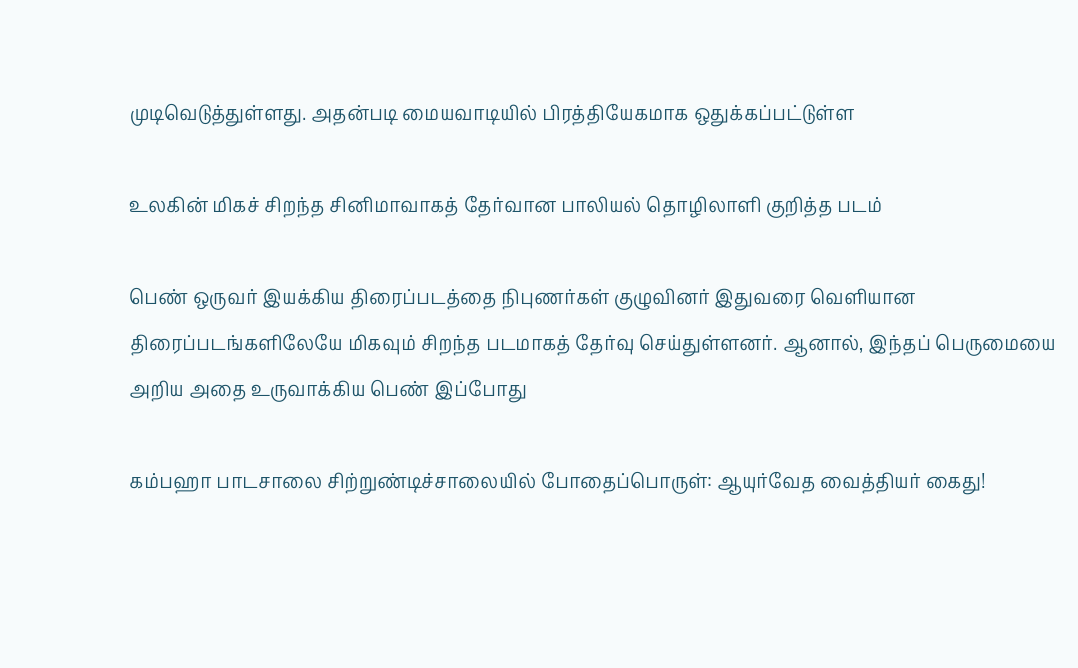முடிவெடுத்துள்ளது. அதன்படி மையவாடியில் பிரத்தியேகமாக ஒதுக்கப்பட்டுள்ள

உலகின் மிகச் சிறந்த சினிமாவாகத் தேர்வான பாலியல் தொழிலாளி குறித்த படம்

பெண் ஒருவர் இயக்கிய திரைப்படத்தை நிபுணர்கள் குழுவினர் இதுவரை வெளியான திரைப்படங்களிலேயே மிகவும் சிறந்த படமாகத் தேர்வு செய்துள்ளனர். ஆனால், இந்தப் பெருமையை அறிய அதை உருவாக்கிய பெண் இப்போது

கம்பஹா பாடசாலை சிற்றுண்டிச்சாலையில் போதைப்பொருள்: ஆயுர்வேத வைத்தியர் கைது!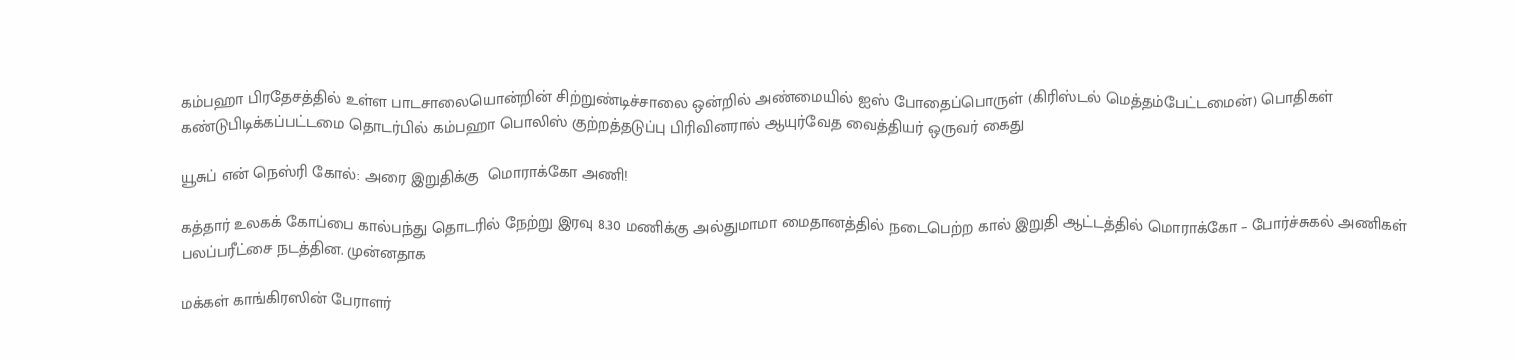கம்பஹா பிரதேசத்தில் உள்ள பாடசாலையொன்றின் சிற்றுண்டிச்சாலை ஒன்றில் அண்மையில் ஐஸ் போதைப்பொருள் (கிரிஸ்டல் மெத்தம்பேட்டமைன்) பொதிகள் கண்டுபிடிக்கப்பட்டமை தொடர்பில் கம்பஹா பொலிஸ் குற்றத்தடுப்பு பிரிவினரால் ஆயுர்வேத வைத்தியர் ஒருவர் கைது

யூசுப் என் நெஸ்ரி கோல்: அரை இறுதிக்கு  மொராக்கோ அணி!

கத்தார் உலகக் கோப்பை கால்பந்து தொடரில் நேற்று இரவு 8.30 மணிக்கு அல்துமாமா மைதானத்தில் நடைபெற்ற கால் இறுதி ஆட்டத்தில் மொராக்கோ – போர்ச்சுகல் அணிகள் பலப்பரீட்சை நடத்தின. முன்னதாக

மக்கள் காங்கிரஸின் பேராளர்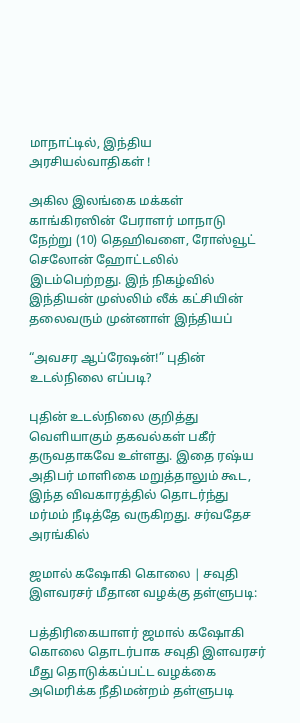மாநாட்டில், இந்திய அரசியல்வாதிகள் !

அகில இலங்கை மக்கள் காங்கிரஸின் பேராளர் மாநாடு நேற்று (10) தெஹிவளை, ரோஸ்வூட் செலோன் ஹோட்டலில் இடம்பெற்றது. இந் நிகழ்வில் இந்தியன் முஸ்லிம் லீக் கட்சியின் தலைவரும் முன்னாள் இந்தியப்

“அவசர ஆப்ரேஷன்!” புதின் உடல்நிலை எப்படி?

புதின் உடல்நிலை குறித்து வெளியாகும் தகவல்கள் பகீர் தருவதாகவே உள்ளது. இதை ரஷ்ய அதிபர் மாளிகை மறுத்தாலும் கூட, இந்த விவகாரத்தில் தொடர்ந்து மர்மம் நீடித்தே வருகிறது. சர்வதேச அரங்கில்

ஜமால் கஷோகி கொலை | சவுதி இளவரசர் மீதான வழக்கு தள்ளுபடி:

பத்திரிகையாளர் ஜமால் கஷோகி கொலை தொடர்பாக சவுதி இளவரசர் மீது தொடுக்கப்பட்ட வழக்கை அமெரிக்க நீதிமன்றம் தள்ளுபடி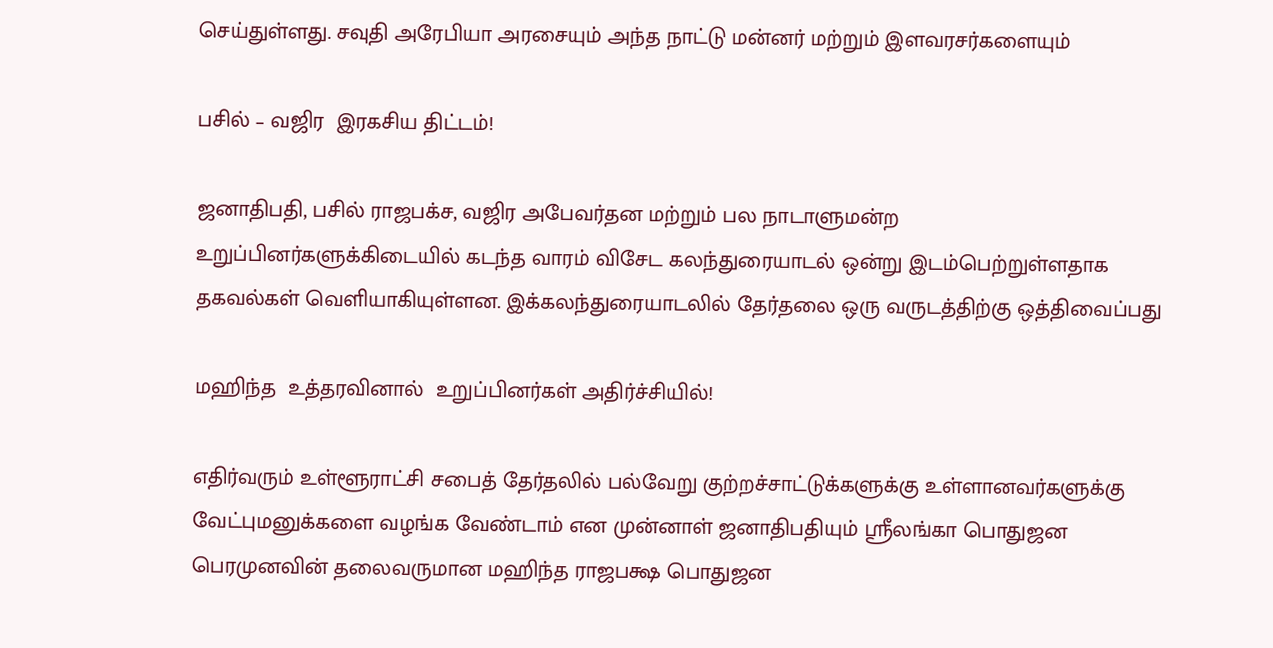செய்துள்ளது. சவுதி அரேபியா அரசையும் அந்த நாட்டு மன்னர் மற்றும் இளவரசர்களையும்

பசில் – வஜிர  இரகசிய திட்டம்!

ஜனாதிபதி, பசில் ராஜபக்ச, வஜிர அபேவர்தன மற்றும் பல நாடாளுமன்ற உறுப்பினர்களுக்கிடையில் கடந்த வாரம் விசேட கலந்துரையாடல் ஒன்று இடம்பெற்றுள்ளதாக தகவல்கள் வெளியாகியுள்ளன. இக்கலந்துரையாடலில் தேர்தலை ஒரு வருடத்திற்கு ஒத்திவைப்பது

மஹிந்த  உத்தரவினால்  உறுப்பினர்கள் அதிர்ச்சியில்!

எதிர்வரும் உள்ளூராட்சி சபைத் தேர்தலில் பல்வேறு குற்றச்சாட்டுக்களுக்கு உள்ளானவர்களுக்கு வேட்புமனுக்களை வழங்க வேண்டாம் என முன்னாள் ஜனாதிபதியும் ஸ்ரீலங்கா பொதுஜன பெரமுனவின் தலைவருமான மஹிந்த ராஜபக்ஷ பொதுஜன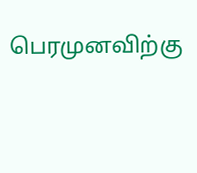பெரமுனவிற்கு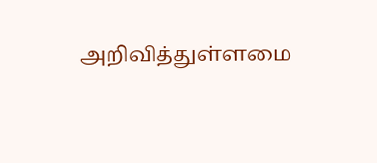அறிவித்துள்ளமை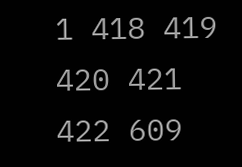1 418 419 420 421 422 609